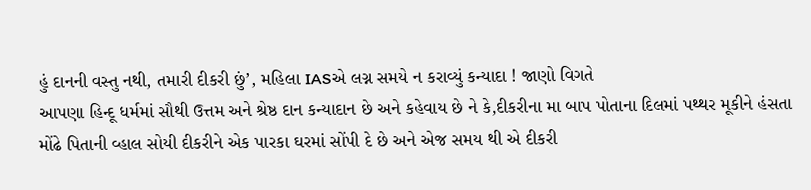હું દાનની વસ્તુ નથી, તમારી દીકરી છું’, મહિલા IASએ લગ્ન સમયે ન કરાવ્યું કન્યાદા ! જાણો વિગતે
આપણા હિન્દૂ ધર્મમાં સૌથી ઉત્તમ અને શ્રેષ્ઠ દાન કન્યાદાન છે અને કહેવાય છે ને કે,દીકરીના મા બાપ પોતાના દિલમાં પથ્થર મૂકીને હંસતા મોંઢે પિતાની વ્હાલ સોયી દીકરીને એક પારકા ઘરમાં સોંપી દે છે અને એજ સમય થી એ દીકરી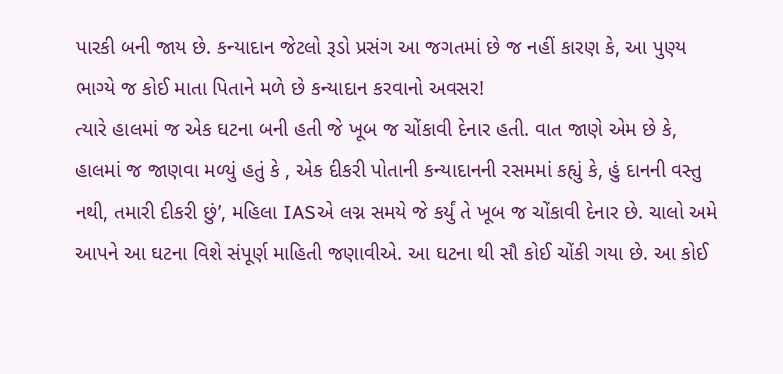પારકી બની જાય છે. કન્યાદાન જેટલો રૂડો પ્રસંગ આ જગતમાં છે જ નહીં કારણ કે, આ પુણ્ય ભાગ્યે જ કોઈ માતા પિતાને મળે છે કન્યાદાન કરવાનો અવસર!
ત્યારે હાલમાં જ એક ઘટના બની હતી જે ખૂબ જ ચોંકાવી દેનાર હતી. વાત જાણે એમ છે કે, હાલમાં જ જાણવા મળ્યું હતું કે , એક દીકરી પોતાની કન્યાદાનની રસમમાં કહ્યું કે, હું દાનની વસ્તુ નથી, તમારી દીકરી છું’, મહિલા IASએ લગ્ન સમયે જે કર્યું તે ખૂબ જ ચોંકાવી દેનાર છે. ચાલો અમે આપને આ ઘટના વિશે સંપૂર્ણ માહિતી જણાવીએ. આ ઘટના થી સૌ કોઈ ચોંકી ગયા છે. આ કોઈ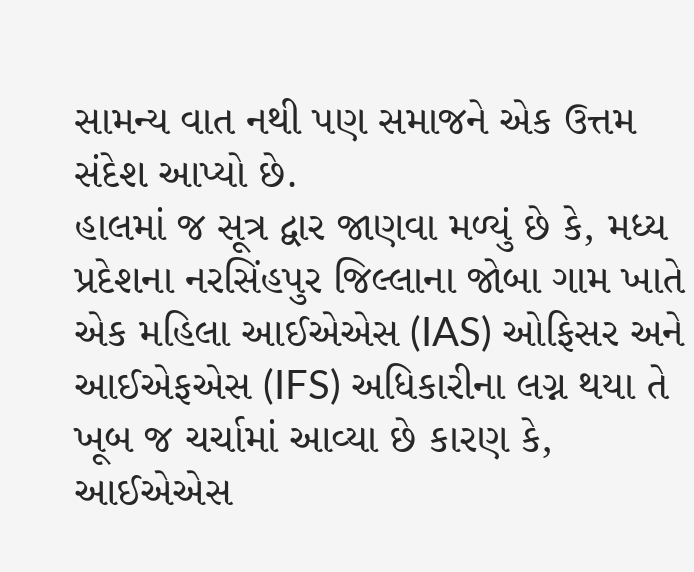સામન્ય વાત નથી પણ સમાજને એક ઉત્તમ સંદેશ આપ્યો છે.
હાલમાં જ સૂત્ર દ્વાર જાણવા મળ્યું છે કે, મધ્ય પ્રદેશના નરસિંહપુર જિલ્લાના જોબા ગામ ખાતે એક મહિલા આઈએએસ (IAS) ઓફિસર અને આઈએફએસ (IFS) અધિકારીના લગ્ન થયા તે ખૂબ જ ચર્ચામાં આવ્યા છે કારણ કે, આઈએએસ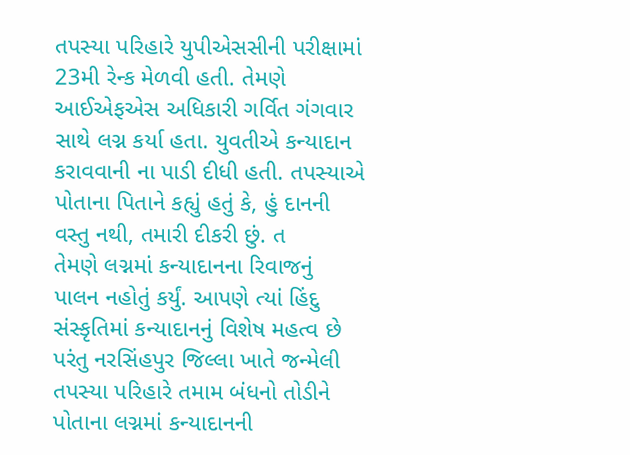તપસ્યા પરિહારે યુપીએસસીની પરીક્ષામાં 23મી રેન્ક મેળવી હતી. તેમણે આઈએફએસ અધિકારી ગર્વિત ગંગવાર સાથે લગ્ન કર્યા હતા. યુવતીએ કન્યાદાન કરાવવાની ના પાડી દીધી હતી. તપસ્યાએ પોતાના પિતાને કહ્યું હતું કે, હું દાનની વસ્તુ નથી, તમારી દીકરી છું. ત
તેમણે લગ્નમાં કન્યાદાનના રિવાજનું પાલન નહોતું કર્યું. આપણે ત્યાં હિંદુ સંસ્કૃતિમાં કન્યાદાનનું વિશેષ મહત્વ છે પરંતુ નરસિંહપુર જિલ્લા ખાતે જન્મેલી તપસ્યા પરિહારે તમામ બંધનો તોડીને પોતાના લગ્નમાં કન્યાદાનની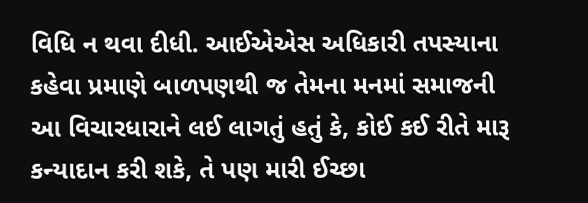વિધિ ન થવા દીધી. આઈએએસ અધિકારી તપસ્યાના કહેવા પ્રમાણે બાળપણથી જ તેમના મનમાં સમાજની આ વિચારધારાને લઈ લાગતું હતું કે, કોઈ કઈ રીતે મારૂ કન્યાદાન કરી શકે, તે પણ મારી ઈચ્છા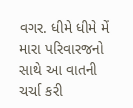વગર. ધીમે ધીમે મેં મારા પરિવારજનો સાથે આ વાતની ચર્ચા કરી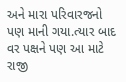અને મારા પરિવારજનો પણ માની ગયા.ત્યાર બાદ વર પક્ષને પણ આ માટે રાજી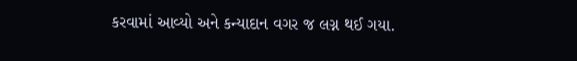કરવામાં આવ્યો અને કન્યાદાન વગર જ લગ્ન થઈ ગયા.